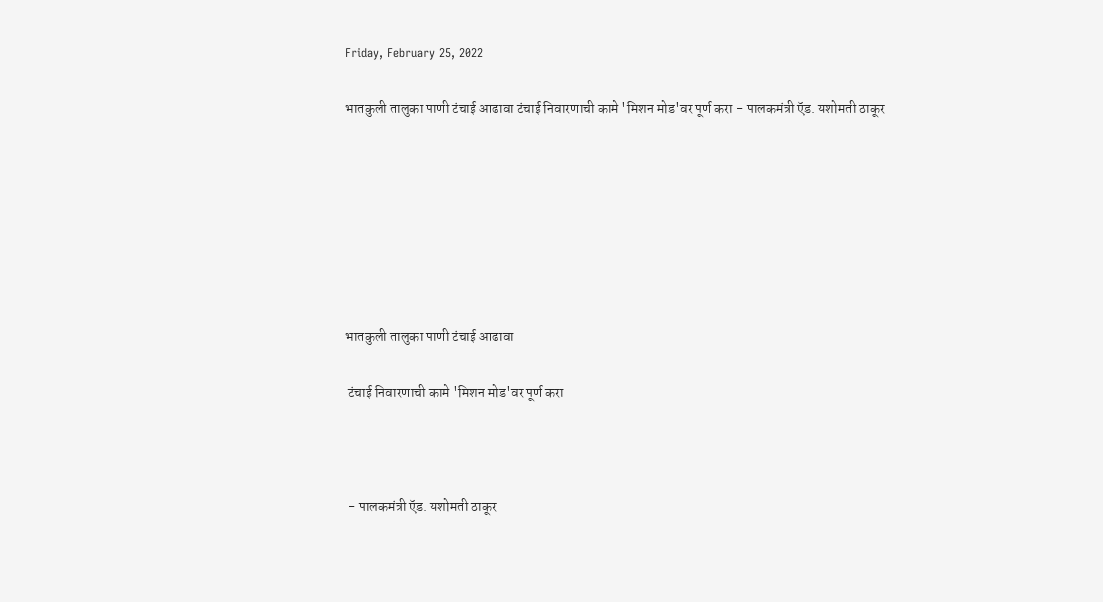Friday, February 25, 2022

भातकुली तालुका पाणी टंचाई आढावा टंचाई निवारणाची कामे 'मिशन मोड'वर पूर्ण करा - पालकमंत्री ऍड. यशोमती ठाकूर







भातकुली तालुका पाणी टंचाई आढावा

 टंचाई निवारणाची कामे 'मिशन मोड'वर पूर्ण करा



 - पालकमंत्री ऍड. यशोमती ठाकूर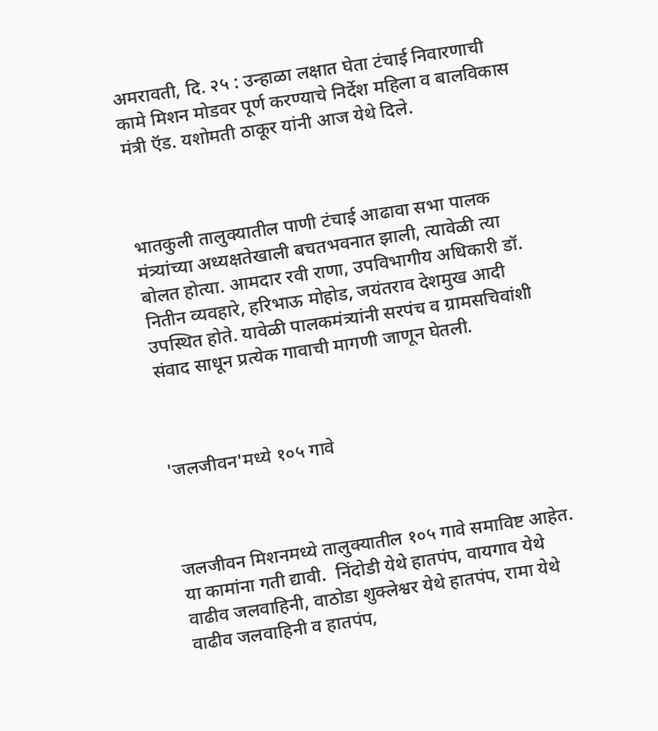अमरावती, दि. २५ : उन्हाळा लक्षात घेता टंचाई निवारणाची कामे मिशन मोडवर पूर्ण करण्याचे निर्देश महिला व बालविकास मंत्री ऍड. यशोमती ठाकूर यांनी आज येथे दिले.



भातकुली तालुक्यातील पाणी टंचाई आढावा सभा पालक मंत्र्यांच्या अध्यक्षतेखाली बचतभवनात झाली, त्यावेळी त्या बोलत होत्या. आमदार रवी राणा, उपविभागीय अधिकारी डॉ. नितीन व्यवहारे, हरिभाऊ मोहोड, जयंतराव देशमुख आदी उपस्थित होते. यावेळी पालकमंत्र्यांनी सरपंच व ग्रामसचिवांशी संवाद साधून प्रत्येक गावाची मागणी जाणून घेतली.



'जलजीवन'मध्ये १०५ गावे



जलजीवन मिशनमध्ये तालुक्यातील १०५ गावे समाविष्ट आहेत. या कामांना गती द्यावी.  निंदोडी येथे हातपंप, वायगाव येथे वाढीव जलवाहिनी, वाठोडा शुक्लेश्वर येथे हातपंप, रामा येथे वाढीव जलवाहिनी व हातपंप,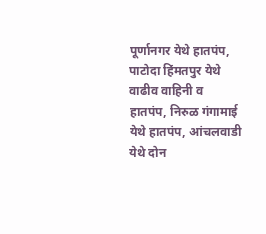पूर्णानगर येथे हातपंप, पाटोदा हिंमतपुर येथे वाढीव वाहिनी व हातपंप, निरुळ गंगामाई येथे हातपंप, आंचलवाडी येथे दोन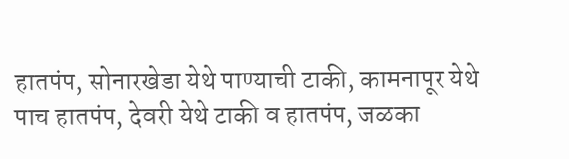हातपंप, सोनारखेडा येथे पाण्याची टाकी, कामनापूर येथे पाच हातपंप, देवरी येथे टाकी व हातपंप, जळका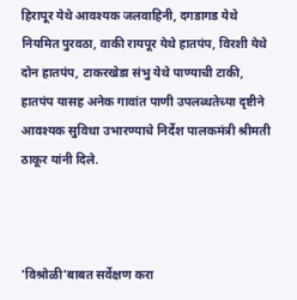हिरापूर येथे आवश्यक जलवाहिनी, दगडागड येथे नियमित पुरवठा, वाकी रायपूर येथे हातपंप, विरशी येथे दोन हातपंप, टाकरखेडा संभु येथे पाण्याची टाकी, हातपंप यासह अनेक गावांत पाणी उपलब्धतेच्या दृष्टीने आवश्यक सुविधा उभारण्याचे निर्देश पालकमंत्री श्रीमती ठाकूर यांनी दिले.



'विश्रोळी'बाबत सर्वेक्षण करा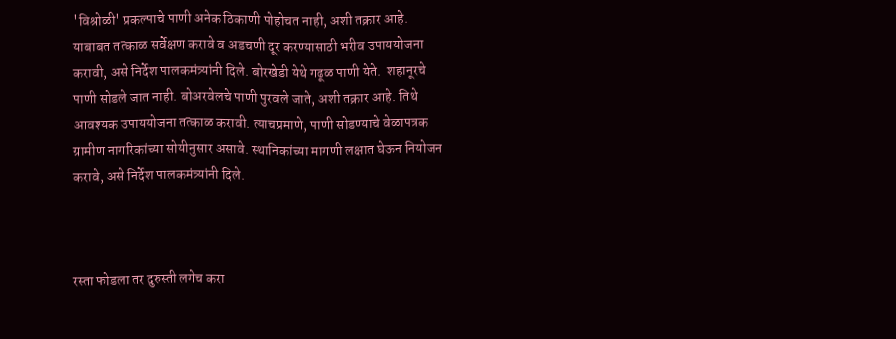'विश्रोळी' प्रकल्पाचे पाणी अनेक ठिकाणी पोहोचत नाही, अशी तक्रार आहे. याबाबत तत्काळ सर्वेक्षण करावे व अडचणी दूर करण्यासाठी भरीव उपाययोजना करावी, असे निर्देश पालकमंत्र्यांनी दिले. बोरखेडी येथे गढूळ पाणी येते.  शहानूरचे पाणी सोडले जात नाही. बोअरवेलचे पाणी पुरवले जाते, अशी तक्रार आहे. तिथे आवश्यक उपाययोजना तत्काळ करावी. त्याचप्रमाणे, पाणी सोडण्याचे वेळापत्रक ग्रामीण नागरिकांच्या सोयीनुसार असावे. स्थानिकांच्या मागणी लक्षात घेऊन नियोजन करावे, असे निर्देश पालकमंत्र्यांनी दिले.



रस्ता फोडला तर दुरुस्ती लगेच करा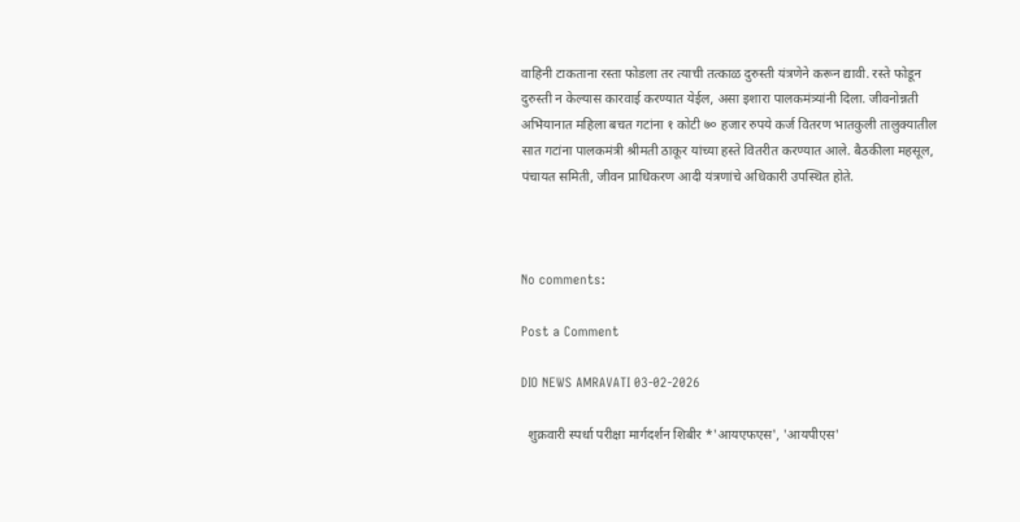वाहिनी टाकताना रस्ता फोडला तर त्याची तत्काळ दुरुस्ती यंत्रणेने करून द्यावी. रस्ते फोडून दुरुस्ती न केल्यास कारवाई करण्यात येईल, असा इशारा पालकमंत्र्यांनी दिला. जीवनोन्नती अभियानात महिला बचत गटांना १ कोटी ७० हजार रुपये कर्ज वितरण भातकुली तालुक्यातील सात गटांना पालकमंत्री श्रीमती ठाकूर यांच्या हस्ते वितरीत करण्यात आले. बैठकीला महसूल, पंचायत समिती, जीवन प्राधिकरण आदी यंत्रणांचे अधिकारी उपस्थित होते.



No comments:

Post a Comment

DIO NEWS AMRAVATI 03-02-2026

  शुक्रवारी स्पर्धा परीक्षा मार्गदर्शन शिबीर *'आयएफएस', 'आयपीएस'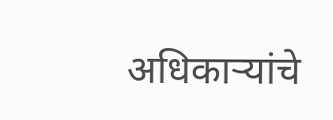अधिकाऱ्यांचे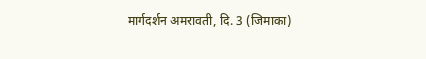मार्गदर्शन अमरावती, दि. 3 (जिमाका)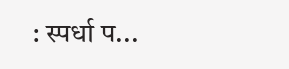: स्पर्धा प...